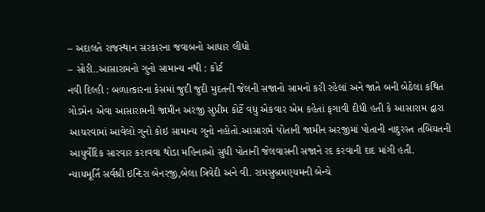– અદાલતે રાજસ્થાન સરકારના જવાબનો આધાર લીધો
– સોરી..આસારામનો ગુનો સામાન્ય નથી : કોર્ટ
નવી દિલ્હી : બળાત્કારના કેસમાં જુદી જુદી મુદતની જેલની સજાનો સામનો કરી રહેલાં અને જાતે બની બેઠેલા કથિત ગોડમેન એવા આસારામની જામીન અરજી સુપ્રીમ કોર્ટે વધુ એકવાર એમ કહેતાં ફગાવી દીધી હતી કે આસારામ દ્વારા આચરવામાં આવેલો ગુનો કોઇ સામાન્ય ગુનો નહોતો.આસારામે પોતાની જામીન અરજીમાં પોતાની નાદુરસ્ત તબિયતની આયુર્વેદિક સારવાર કરાવવા થોડા મહિનાઓ સુધી પોતાની જેલવાસની સજાને રદ કરવાની દાદ માંગી હતી.
ન્યાયમૂર્તિ સર્વશ્રી ઇન્દિરા બેનરજી,બેલા ત્રિવેદી અને વી. રામસુબ્રમણ્યમની બેન્ચે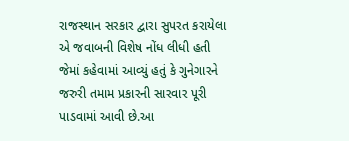રાજસ્થાન સરકાર દ્વારા સુપરત કરાયેલા એ જવાબની વિશેષ નોંધ લીધી હતી જેમાં કહેવામાં આવ્યું હતું કે ગુનેગારને જરુરી તમામ પ્રકારની સારવાર પૂરી પાડવામાં આવી છે.આ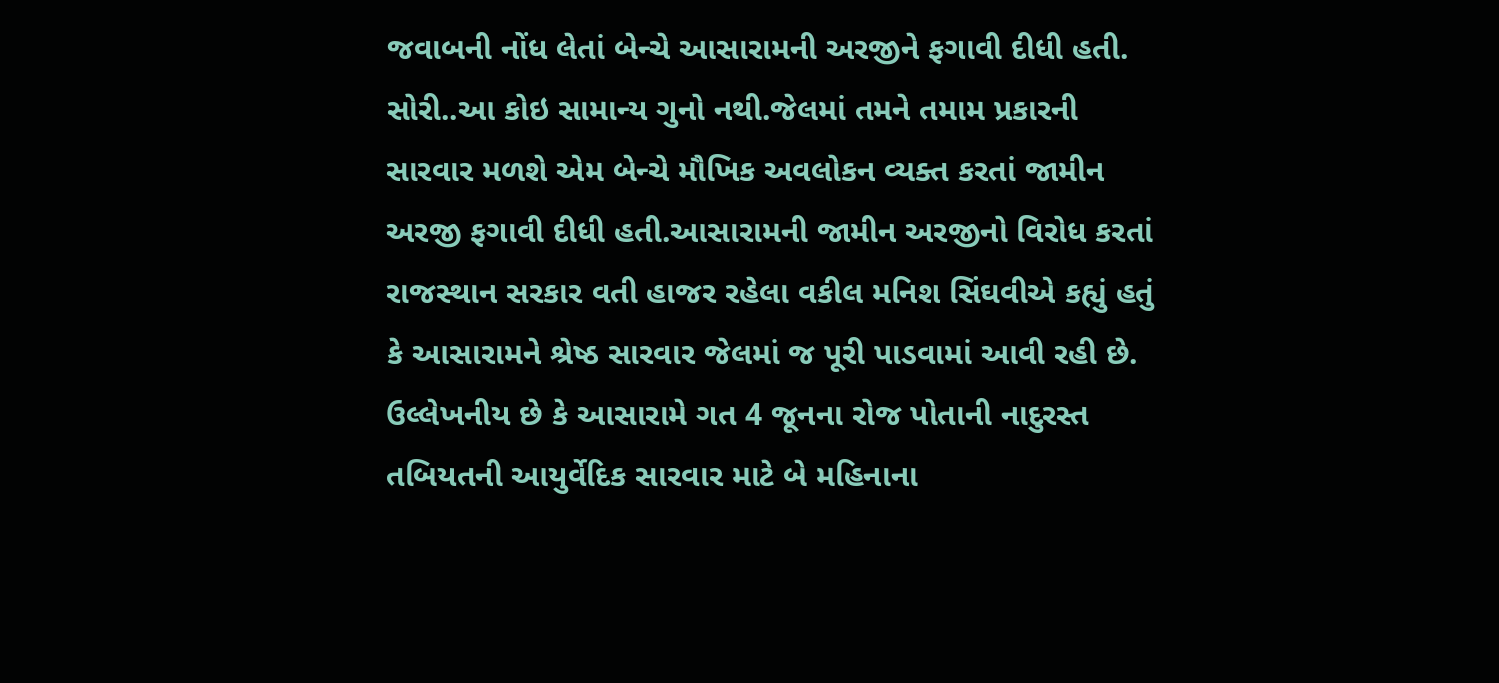જવાબની નોંધ લેતાં બેન્ચે આસારામની અરજીને ફગાવી દીધી હતી.
સોરી..આ કોઇ સામાન્ય ગુનો નથી.જેલમાં તમને તમામ પ્રકારની સારવાર મળશે એમ બેન્ચે મૌખિક અવલોકન વ્યક્ત કરતાં જામીન અરજી ફગાવી દીધી હતી.આસારામની જામીન અરજીનો વિરોધ કરતાં રાજસ્થાન સરકાર વતી હાજર રહેલા વકીલ મનિશ સિંઘવીએ કહ્યું હતું કે આસારામને શ્રેષ્ઠ સારવાર જેલમાં જ પૂરી પાડવામાં આવી રહી છે.
ઉલ્લેખનીય છે કે આસારામે ગત 4 જૂનના રોજ પોતાની નાદુરસ્ત તબિયતની આયુર્વેદિક સારવાર માટે બે મહિનાના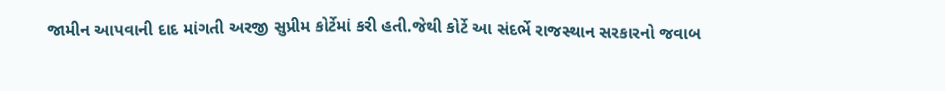જામીન આપવાની દાદ માંગતી અરજી સુપ્રીમ કોર્ટેમાં કરી હતી.જેથી કોર્ટે આ સંદર્ભે રાજસ્થાન સરકારનો જવાબ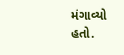મંગાવ્યો હતો.